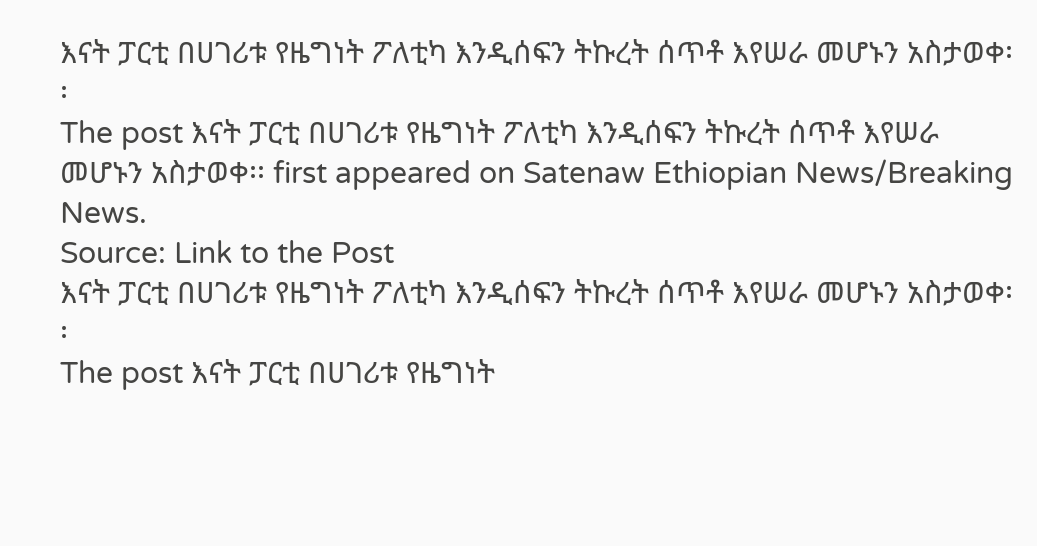እናት ፓርቲ በሀገሪቱ የዜግነት ፖለቲካ እንዲሰፍን ትኩረት ሰጥቶ እየሠራ መሆኑን አስታወቀ፡፡
The post እናት ፓርቲ በሀገሪቱ የዜግነት ፖለቲካ እንዲሰፍን ትኩረት ሰጥቶ እየሠራ መሆኑን አስታወቀ፡፡ first appeared on Satenaw Ethiopian News/Breaking News.
Source: Link to the Post
እናት ፓርቲ በሀገሪቱ የዜግነት ፖለቲካ እንዲሰፍን ትኩረት ሰጥቶ እየሠራ መሆኑን አስታወቀ፡፡
The post እናት ፓርቲ በሀገሪቱ የዜግነት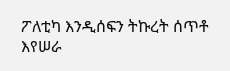ፖለቲካ እንዲሰፍን ትኩረት ሰጥቶ እየሠራ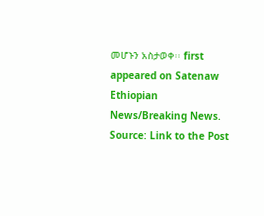መሆኑን አስታወቀ፡፡ first appeared on Satenaw Ethiopian News/Breaking News.
Source: Link to the Post